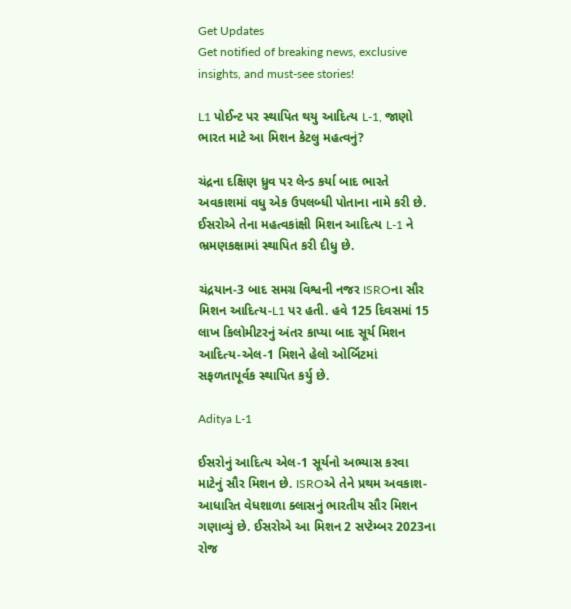Get Updates
Get notified of breaking news, exclusive insights, and must-see stories!

L1 પોઈન્ટ પર સ્થાપિત થયુ આદિત્ય L-1, જાણો ભારત માટે આ મિશન કેટલુ મહત્વનું?

ચંદ્રના દક્ષિણ ધ્રુવ પર લેન્ડ કર્યા બાદ ભારતે અવકાશમાં વધુ એક ઉપલબ્ધી પોતાના નામે કરી છે. ઈસરોએ તેના મહત્વકાંક્ષી મિશન આદિત્ય L-1 ને ભ્રમણકક્ષામાં સ્થાપિત કરી દીધુ છે.

ચંદ્રયાન-3 બાદ સમગ્ર વિશ્વની નજર ISROના સૌર મિશન આદિત્ય-L1 પર હતી. હવે 125 દિવસમાં 15 લાખ કિલોમીટરનું અંતર કાપ્યા બાદ સૂર્ય મિશન આદિત્ય-એલ-1 મિશને હેલો ઓર્બિટમાં સફળતાપૂર્વક સ્થાપિત કર્યુ છે.

Aditya L-1

ઈસરોનું આદિત્ય એલ-1 સૂર્યનો અભ્યાસ કરવા માટેનું સૌર મિશન છે. ISROએ તેને પ્રથમ અવકાશ-આધારિત વેધશાળા ક્લાસનું ભારતીય સૌર મિશન ગણાવ્યું છે. ઈસરોએ આ મિશન 2 સપ્ટેમ્બર 2023ના રોજ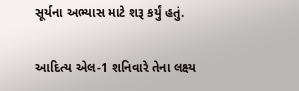સૂર્યના અભ્યાસ માટે શરૂ કર્યું હતું.

આદિત્ય એલ-1 શનિવારે તેના લક્ષ્ય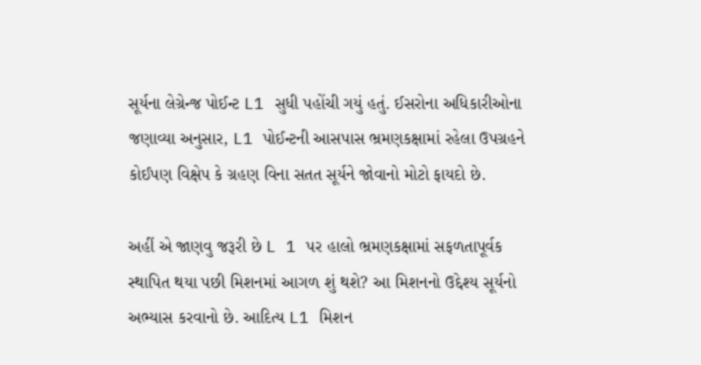સૂર્યના લેગ્રેન્જ પોઈન્ટ L1 સુધી પહોંચી ગયું હતું. ઈસરોના અધિકારીઓના જણાવ્યા અનુસાર, L1 પોઈન્ટની આસપાસ ભ્રમણકક્ષામાં રહેલા ઉપગ્રહને કોઈપણ વિક્ષેપ કે ગ્રહણ વિના સતત સૂર્યને જોવાનો મોટો ફાયદો છે.

અહીં એ જાણવુ જરૂરી છે L 1 પર હાલો ભ્રમણકક્ષામાં સફળતાપૂર્વક સ્થાપિત થયા પછી મિશનમાં આગળ શું થશે? આ મિશનનો ઉદ્દેશ્ય સૂર્યનો અભ્યાસ કરવાનો છે. આદિત્ય L1 મિશન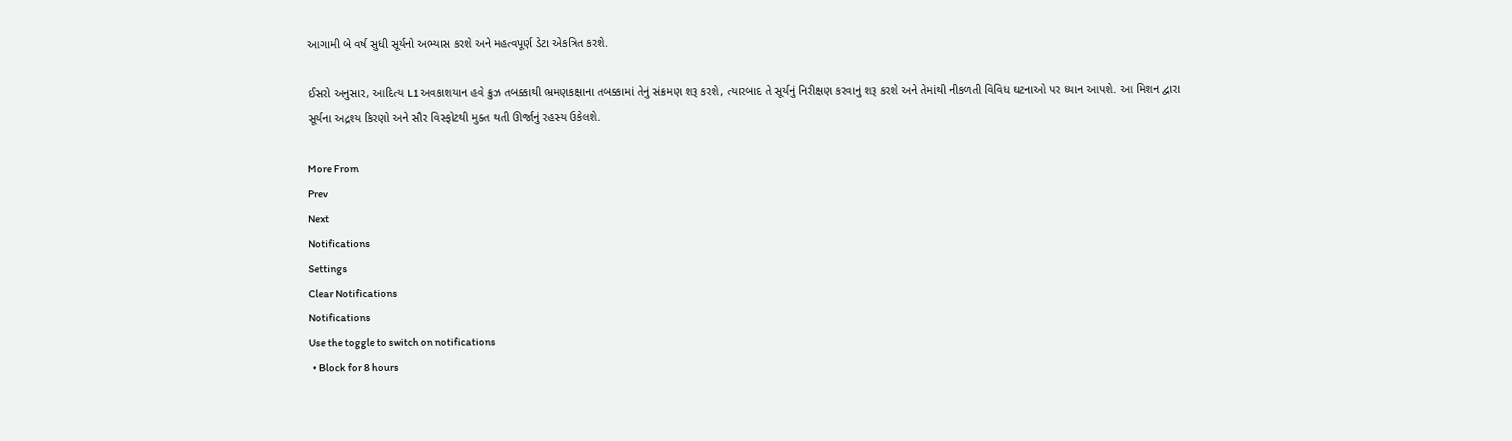આગામી બે વર્ષ સુધી સૂર્યનો અભ્યાસ કરશે અને મહત્વપૂર્ણ ડેટા એકત્રિત કરશે.

ઈસરો અનુસાર, આદિત્ય L1 અવકાશયાન હવે ક્રુઝ તબક્કાથી ભ્રમણકક્ષાના તબક્કામાં તેનું સંક્રમણ શરૂ કરશે, ત્યારબાદ તે સૂર્યનું નિરીક્ષણ કરવાનું શરૂ કરશે અને તેમાંથી નીકળતી વિવિધ ઘટનાઓ પર ધ્યાન આપશે. આ મિશન દ્વારા સૂર્યના અદ્રશ્ય કિરણો અને સૌર વિસ્ફોટથી મુક્ત થતી ઊર્જાનું રહસ્ય ઉકેલશે.

More From
Prev
Next
Notifications
Settings
Clear Notifications
Notifications
Use the toggle to switch on notifications
  • Block for 8 hours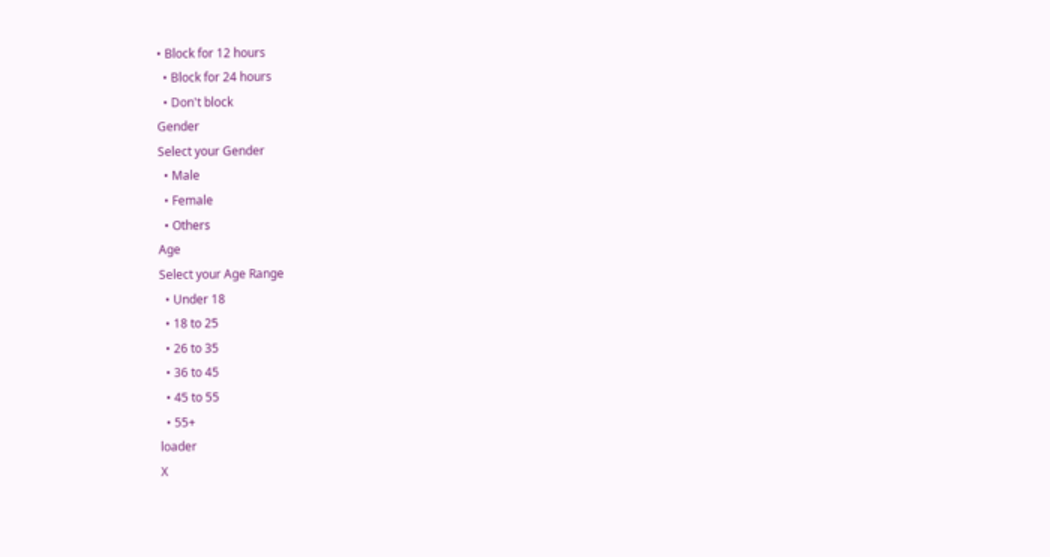• Block for 12 hours
  • Block for 24 hours
  • Don't block
Gender
Select your Gender
  • Male
  • Female
  • Others
Age
Select your Age Range
  • Under 18
  • 18 to 25
  • 26 to 35
  • 36 to 45
  • 45 to 55
  • 55+
loader
X